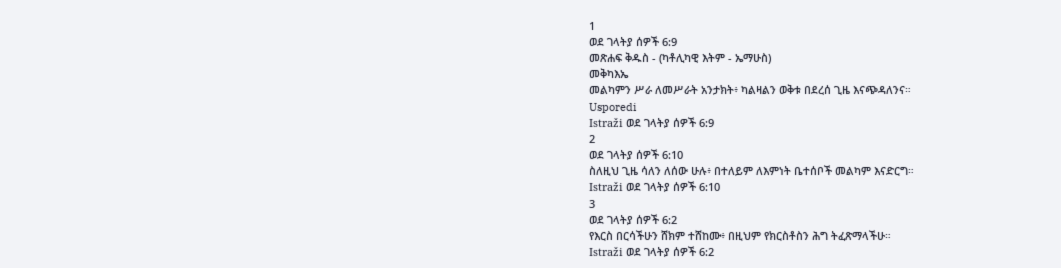1
ወደ ገላትያ ሰዎች 6:9
መጽሐፍ ቅዱስ - (ካቶሊካዊ እትም - ኤማሁስ)
መቅካእኤ
መልካምን ሥራ ለመሥራት አንታክት፥ ካልዛልን ወቅቱ በደረሰ ጊዜ እናጭዳለንና።
Usporedi
Istraži ወደ ገላትያ ሰዎች 6:9
2
ወደ ገላትያ ሰዎች 6:10
ስለዚህ ጊዜ ሳለን ለሰው ሁሉ፥ በተለይም ለእምነት ቤተሰቦች መልካም እናድርግ።
Istraži ወደ ገላትያ ሰዎች 6:10
3
ወደ ገላትያ ሰዎች 6:2
የእርስ በርሳችሁን ሸክም ተሸከሙ፥ በዚህም የክርስቶስን ሕግ ትፈጽማላችሁ።
Istraži ወደ ገላትያ ሰዎች 6:2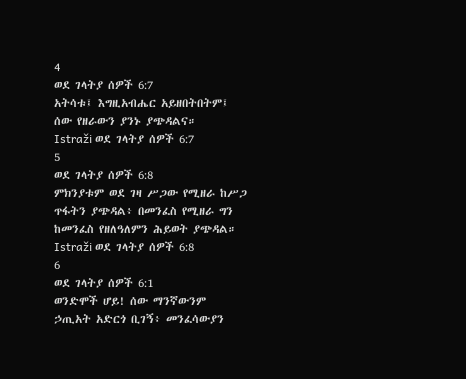4
ወደ ገላትያ ሰዎች 6:7
አትሳቱ፤ እግዚአብሔር አይዘበትበትም፤ ሰው የዘራውን ያንኑ ያጭዳልና።
Istraži ወደ ገላትያ ሰዎች 6:7
5
ወደ ገላትያ ሰዎች 6:8
ምክንያቱም ወደ ገዛ ሥጋው የሚዘራ ከሥጋ ጥፋትን ያጭዳል፥ በመንፈስ የሚዘራ ግን ከመንፈስ የዘለዓለምን ሕይወት ያጭዳል።
Istraži ወደ ገላትያ ሰዎች 6:8
6
ወደ ገላትያ ሰዎች 6:1
ወንድሞች ሆይ! ሰው ማንኛውንም ኃጢአት አድርጎ ቢገኝ፥ መንፈሳውያን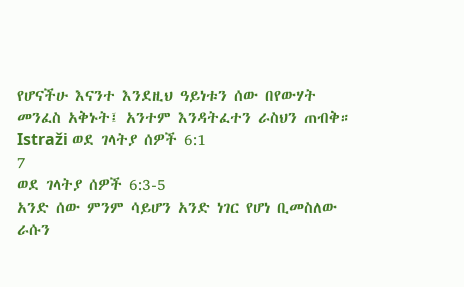የሆናችሁ እናንተ እንደዚህ ዓይነቱን ሰው በየውሃት መንፈስ አቅኑት፤ አንተም እንዳትፈተን ራስህን ጠብቅ።
Istraži ወደ ገላትያ ሰዎች 6:1
7
ወደ ገላትያ ሰዎች 6:3-5
አንድ ሰው ምንም ሳይሆን አንድ ነገር የሆነ ቢመስለው ራሱን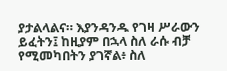ያታልላልና። እያንዳንዱ የገዛ ሥራውን ይፈትን፤ ከዚያም በኋላ ስለ ራሱ ብቻ የሚመካበትን ያገኛል፥ ስለ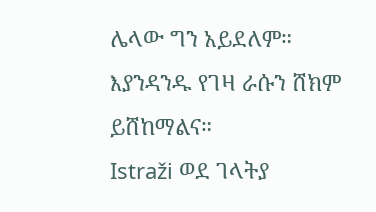ሌላው ግን አይደለም። እያንዳንዱ የገዛ ራሱን ሸክም ይሸከማልና።
Istraži ወደ ገላትያ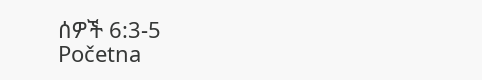ሰዎች 6:3-5
Početna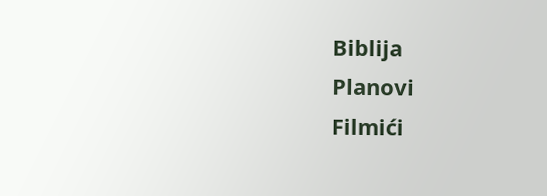Biblija
Planovi
Filmići